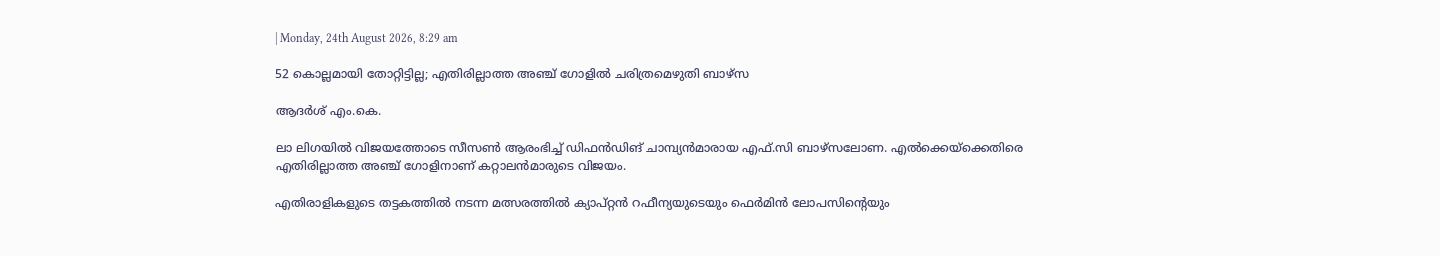| Monday, 24th August 2026, 8:29 am

52 കൊല്ലമായി തോറ്റിട്ടില്ല; എതിരില്ലാത്ത അഞ്ച് ഗോളില്‍ ചരിത്രമെഴുതി ബാഴ്‌സ

ആദർശ് എം.കെ.

ലാ ലിഗയില്‍ വിജയത്തോടെ സീസണ്‍ ആരംഭിച്ച് ഡിഫന്‍ഡിങ് ചാമ്പ്യന്‍മാരായ എഫ്.സി ബാഴ്‌സലോണ. എല്‍ക്കെയ്‌ക്കെതിരെ എതിരില്ലാത്ത അഞ്ച് ഗോളിനാണ് കറ്റാലന്‍മാരുടെ വിജയം.

എതിരാളികളുടെ തട്ടകത്തില്‍ നടന്ന മത്സരത്തില്‍ ക്യാപ്റ്റന്‍ റഫീന്യയുടെയും ഫെര്‍മിന്‍ ലോപസിന്റെയും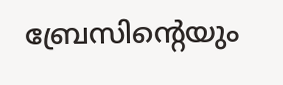ബ്രേസിന്റെയും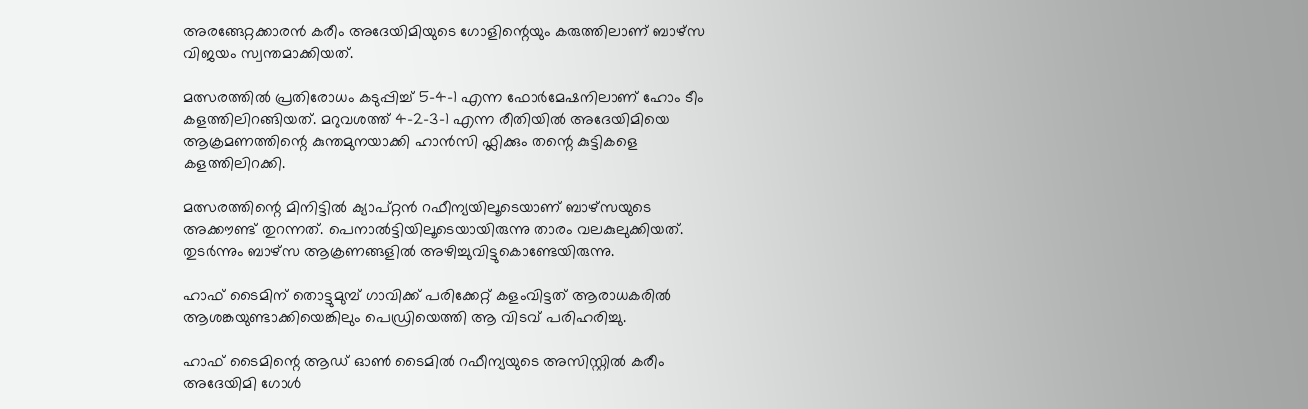അരങ്ങേറ്റക്കാരന്‍ കരീം അദേയിമിയുടെ ഗോളിന്റെയും കരുത്തിലാണ് ബാഴ്‌സ വിജയം സ്വന്തമാക്കിയത്.

മത്സരത്തില്‍ പ്രതിരോധം കടുപ്പിച്ച് 5-4-1 എന്ന ഫോര്‍മേഷനിലാണ് ഹോം ടീം കളത്തിലിറങ്ങിയത്. മറുവശത്ത് 4-2-3-1 എന്ന രീതിയില്‍ അദേയിമിയെ ആക്രമണത്തിന്റെ കുന്തമുനയാക്കി ഹാന്‍സി ഫ്ലിക്കും തന്റെ കുട്ടികളെ കളത്തിലിറക്കി.

മത്സരത്തിന്റെ മിനിട്ടില്‍ ക്യാപ്റ്റന്‍ റഫീന്യയിലൂടെയാണ് ബാഴ്‌സയുടെ അക്കൗണ്ട് തുറന്നത്. പെനാല്‍ട്ടിയിലൂടെയായിരുന്നു താരം വലകുലുക്കിയത്. തുടര്‍ന്നും ബാഴ്‌സ ആക്രണങ്ങളില്‍ അഴിച്ചുവിട്ടുകൊണ്ടേയിരുന്നു.

ഹാഫ് ടൈമിന് തൊട്ടുമുമ്പ് ഗാവിക്ക് പരിക്കേറ്റ് കളംവിട്ടത് ആരാധകരില്‍ ആശങ്കയുണ്ടാക്കിയെങ്കിലും പെഡ്രിയെത്തി ആ വിടവ് പരിഹരിച്ചു.

ഹാഫ് ടൈമിന്റെ ആഡ് ഓണ്‍ ടൈമില്‍ റഫീന്യയുടെ അസിസ്റ്റില്‍ കരീം അദേയിമി ഗോള്‍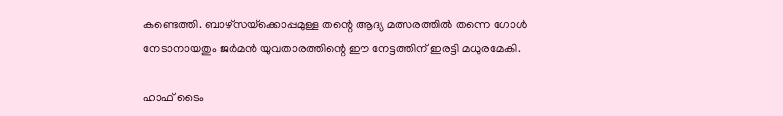കണ്ടെത്തി. ബാഴ്‌സയ്‌ക്കൊപ്പമുള്ള തന്റെ ആദ്യ മത്സരത്തില്‍ തന്നെ ഗോള്‍ നേടാനായതും ജര്‍മന്‍ യുവതാരത്തിന്റെ ഈ നേട്ടത്തിന് ഇരട്ടി മധുരമേകി.

ഹാഫ് ടൈം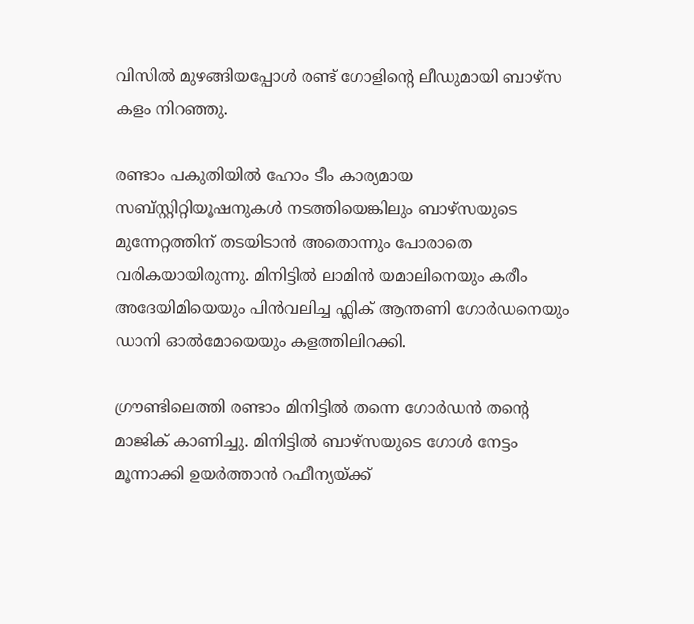വിസില്‍ മുഴങ്ങിയപ്പോള്‍ രണ്ട് ഗോളിന്റെ ലീഡുമായി ബാഴ്‌സ കളം നിറഞ്ഞു.

രണ്ടാം പകുതിയില്‍ ഹോം ടീം കാര്യമായ സബ്‌സ്റ്റിറ്റിയൂഷനുകള്‍ നടത്തിയെങ്കിലും ബാഴ്‌സയുടെ മുന്നേറ്റത്തിന് തടയിടാന്‍ അതൊന്നും പോരാതെ വരികയായിരുന്നു. മിനിട്ടില്‍ ലാമിന്‍ യമാലിനെയും കരീം അദേയിമിയെയും പിന്‍വലിച്ച ഫ്ലിക് ആന്തണി ഗോര്‍ഡനെയും ഡാനി ഓല്‍മോയെയും കളത്തിലിറക്കി.

ഗ്രൗണ്ടിലെത്തി രണ്ടാം മിനിട്ടില്‍ തന്നെ ഗോര്‍ഡന്‍ തന്റെ മാജിക് കാണിച്ചു. മിനിട്ടില്‍ ബാഴ്‌സയുടെ ഗോള്‍ നേട്ടം മൂന്നാക്കി ഉയര്‍ത്താന്‍ റഫീന്യയ്ക്ക്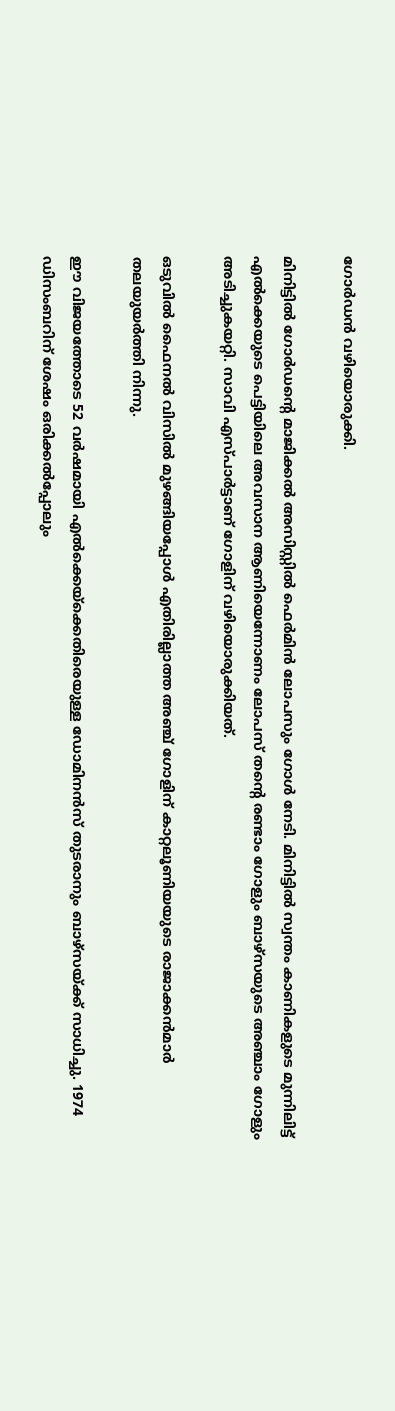ഗോര്‍ഡന്‍ വഴിയൊരുക്കി.

മിനിട്ടില്‍ ഗോര്‍ഡന്റെ മാജിക്കല്‍ അസിസ്റ്റില്‍ ഫെര്‍മിന്‍ ലോപസും ഗോള്‍ നേടി. മിനിട്ടില്‍ സ്വന്തം കാണികളുടെ മുന്നിലിട്ട് എല്‍ക്കെയുടെ പെട്ടിയിലെ അവസാന ആണിയെന്നോണം ലോപസ് തന്റെ രണ്ടാം ഗോളും ബാഴ്‌സയുടെ അഞ്ചാം ഗോളും അടിച്ചുകയറ്റി. സാവി എസ്പാര്‍ട്ടാണ് ഗോളിന് വഴിയൊരുക്കിയത്.

ഒടുവില്‍ ഫൈനല്‍ വിസില്‍ മുഴങ്ങിയപ്പോള്‍ എതിരില്ലാത്ത അഞ്ച് ഗോളിന് കാറ്റലൂണിയയുടെ രാജാക്കന്‍മാര്‍ തലയുയര്‍ത്തി നിന്നു.

ഈ വിജയത്തോടെ 52 വര്‍ഷമായി എല്‍ക്കെയ്‌ക്കെതിരെയുള്ള ഡോമിനന്‍സ് തുടരാനും ബാഴ്‌സയ്ക്ക് സാധിച്ചു. 1974 ഡിസംബറിന് ശേഷം ഒരിക്കല്‍പ്പോലും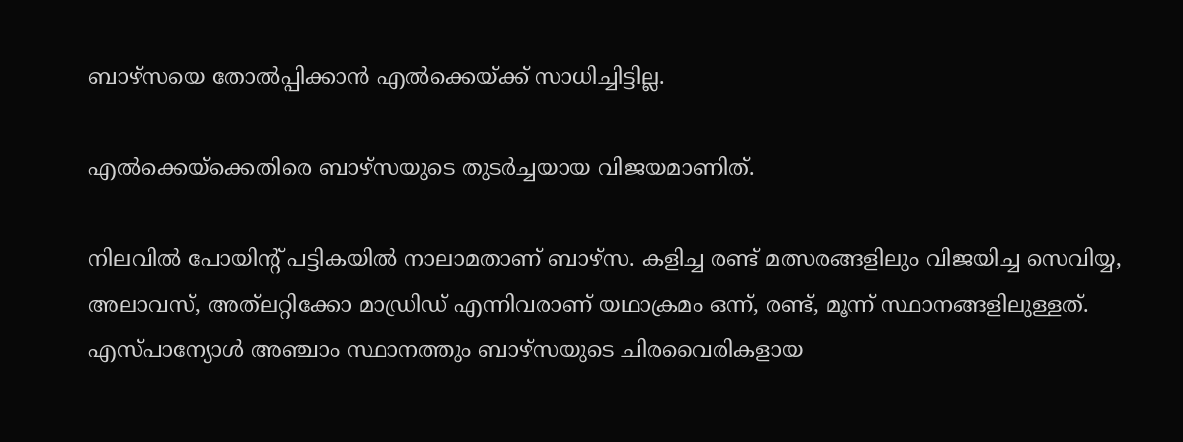ബാഴ്‌സയെ തോല്‍പ്പിക്കാന്‍ എല്‍ക്കെയ്ക്ക് സാധിച്ചിട്ടില്ല.

എല്‍ക്കെയ്‌ക്കെതിരെ ബാഴ്‌സയുടെ തുടര്‍ച്ചയായ വിജയമാണിത്.

നിലവില്‍ പോയിന്റ് പട്ടികയില്‍ നാലാമതാണ് ബാഴ്‌സ. കളിച്ച രണ്ട് മത്സരങ്ങളിലും വിജയിച്ച സെവിയ്യ, അലാവസ്, അത്‌ലറ്റിക്കോ മാഡ്രിഡ് എന്നിവരാണ് യഥാക്രമം ഒന്ന്, രണ്ട്, മൂന്ന് സ്ഥാനങ്ങളിലുള്ളത്. എസ്പാന്യോള്‍ അഞ്ചാം സ്ഥാനത്തും ബാഴ്‌സയുടെ ചിരവൈരികളായ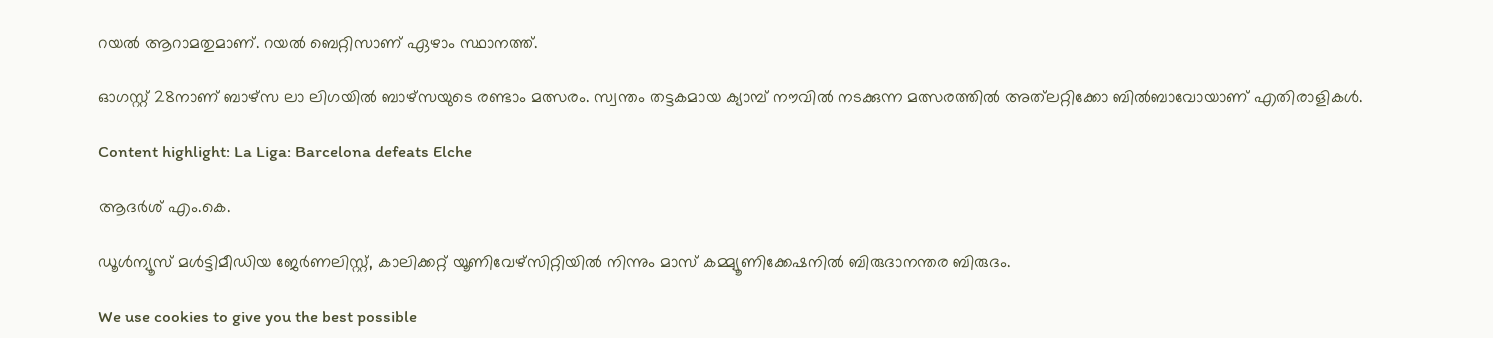റയല്‍ ആറാമതുമാണ്. റയല്‍ ബെറ്റിസാണ് ഏഴാം സ്ഥാനത്ത്.

ഓഗസ്റ്റ് 28നാണ് ബാഴ്‌സ ലാ ലിഗയില്‍ ബാഴ്‌സയുടെ രണ്ടാം മത്സരം. സ്വന്തം തട്ടകമായ ക്യാമ്പ് നൗവില്‍ നടക്കുന്ന മത്സരത്തില്‍ അത്‌ലറ്റിക്കോ ബില്‍ബാവോയാണ് എതിരാളികള്‍.

Content highlight: La Liga: Barcelona defeats Elche

ആദർശ് എം.കെ.

ഡൂള്‍ന്യൂസ് മള്‍ട്ടിമീഡിയ ജേര്‍ണലിസ്റ്റ്, കാലിക്കറ്റ് യൂണിവേഴ്സിറ്റിയില്‍ നിന്നും മാസ് കമ്മ്യൂണിക്കേഷനില്‍ ബിരുദാനന്തര ബിരുദം.

We use cookies to give you the best possible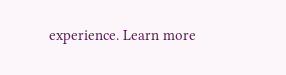experience. Learn more